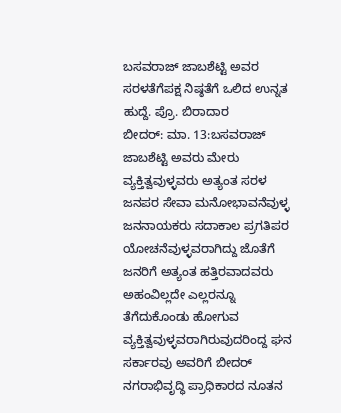ಬಸವರಾಜ್ ಜಾಬಶೆಟ್ಟಿ ಅವರ ಸರಳತೆಗೆಪಕ್ಷ ನಿಷ್ಠತೆಗೆ ಒಲಿದ ಉನ್ನತ ಹುದ್ದೆ. ಪ್ರೊ. ಬಿರಾದಾರ
ಬೀದರ್: ಮಾ. 13:ಬಸವರಾಜ್ ಜಾಬಶೆಟ್ಟಿ ಅವರು ಮೇರು ವ್ಯಕ್ತಿತ್ವವುಳ್ಳವರು ಅತ್ಯಂತ ಸರಳ ಜನಪರ ಸೇವಾ ಮನೋಭಾವನೆವುಳ್ಳ ಜನನಾಯಕರು ಸದಾಕಾಲ ಪ್ರಗತಿಪರ ಯೋಚನೆವುಳ್ಳವರಾಗಿದ್ದು ಜೊತೆಗೆ ಜನರಿಗೆ ಅತ್ಯಂತ ಹತ್ತಿರವಾದವರು ಅಹಂವಿಲ್ಲದೇ ಎಲ್ಲರನ್ನೂ ತೆಗೆದುಕೊಂಡು ಹೋಗುವ ವ್ಯಕ್ತಿತ್ವವುಳ್ಳವರಾಗಿರುವುದರಿಂದ್ದ ಘನ ಸರ್ಕಾರವು ಅವರಿಗೆ ಬೀದರ್ ನಗರಾಭಿವೃದ್ಧಿ ಪ್ರಾಧಿಕಾರದ ನೂತನ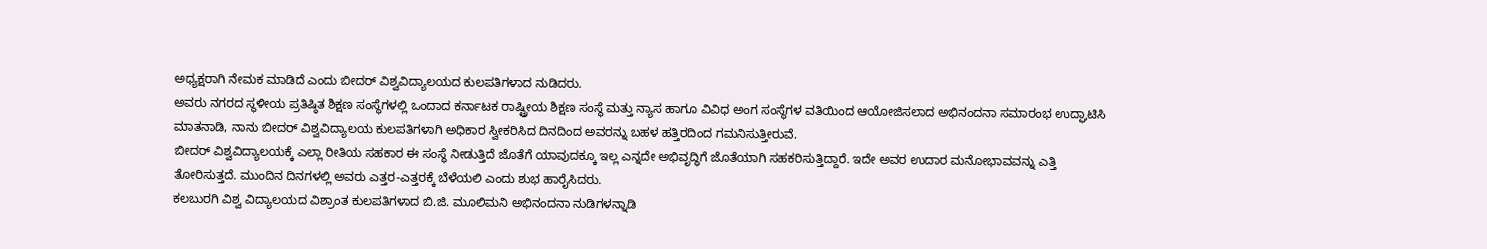ಅಧ್ಯಕ್ಷರಾಗಿ ನೇಮಕ ಮಾಡಿದೆ ಎಂದು ಬೀದರ್ ವಿಶ್ವವಿದ್ಯಾಲಯದ ಕುಲಪತಿಗಳಾದ ನುಡಿದರು.
ಅವರು ನಗರದ ಸ್ಥಳೀಯ ಪ್ರತಿಷ್ಠಿತ ಶಿಕ್ಷಣ ಸಂಸ್ಥೆಗಳಲ್ಲಿ ಒಂದಾದ ಕರ್ನಾಟಕ ರಾಷ್ಟ್ರೀಯ ಶಿಕ್ಷಣ ಸಂಸ್ಥೆ ಮತ್ತು ನ್ಯಾಸ ಹಾಗೂ ವಿವಿಧ ಅಂಗ ಸಂಸ್ಥೆಗಳ ವತಿಯಿಂದ ಆಯೋಜಿಸಲಾದ ಅಭಿನಂದನಾ ಸಮಾರಂಭ ಉದ್ಘಾಟಿಸಿ ಮಾತನಾಡಿ, ನಾನು ಬೀದರ್ ವಿಶ್ವವಿದ್ಯಾಲಯ ಕುಲಪತಿಗಳಾಗಿ ಅಧಿಕಾರ ಸ್ವೀಕರಿಸಿದ ದಿನದಿಂದ ಅವರನ್ನು ಬಹಳ ಹತ್ತಿರದಿಂದ ಗಮನಿಸುತ್ತೀರುವೆ.
ಬೀದರ್ ವಿಶ್ವವಿದ್ಯಾಲಯಕ್ಕೆ ಎಲ್ಲಾ ರೀತಿಯ ಸಹಕಾರ ಈ ಸಂಸ್ಥೆ ನೀಡುತ್ತಿದೆ ಜೊತೆಗೆ ಯಾವುದಕ್ಕೂ ಇಲ್ಲ ಎನ್ನದೇ ಅಭಿವೃದ್ಧಿಗೆ ಜೊತೆಯಾಗಿ ಸಹಕರಿಸುತ್ತಿದ್ದಾರೆ. ಇದೇ ಅವರ ಉದಾರ ಮನೋಭಾವವನ್ನು ಎತ್ತಿ ತೋರಿಸುತ್ತದೆ. ಮುಂದಿನ ದಿನಗಳಲ್ಲಿ ಅವರು ಎತ್ತರ-ಎತ್ತರಕ್ಕೆ ಬೆಳೆಯಲಿ ಎಂದು ಶುಭ ಹಾರೈಸಿದರು.
ಕಲಬುರಗಿ ವಿಶ್ವ ವಿದ್ಯಾಲಯದ ವಿಶ್ರಾಂತ ಕುಲಪತಿಗಳಾದ ಬಿ.ಜಿ. ಮೂಲಿಮನಿ ಅಭಿನಂದನಾ ನುಡಿಗಳನ್ನಾಡಿ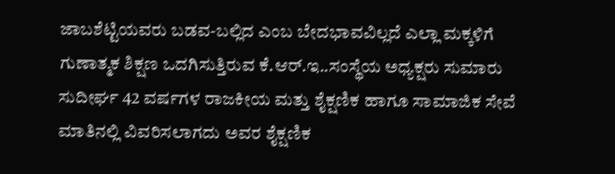ಜಾಬಶೆಟ್ಟಿಯವರು ಬಡವ-ಬಲ್ಲಿದ ಎಂಬ ಬೇದಭಾವವಿಲ್ಲದೆ ಎಲ್ಲಾ ಮಕ್ಕಳಿಗೆ ಗುಣಾತ್ಮಕ ಶಿಕ್ಷಣ ಒದಗಿಸುತ್ತಿರುವ ಕೆ.ಆರ್.ಇ..ಸಂಸ್ಥೆಯ ಅಧ್ಯಕ್ಷರು ಸುಮಾರು ಸುದೀರ್ಘ 42 ವರ್ಷಗಳ ರಾಜಕೀಯ ಮತ್ತು ಶೈಕ್ಷಣಿಕ ಹಾಗೂ ಸಾಮಾಜಿಕ ಸೇವೆ ಮಾತಿನಲ್ಲಿ ವಿವರಿಸಲಾಗದು ಅವರ ಶೈಕ್ಷಣಿಕ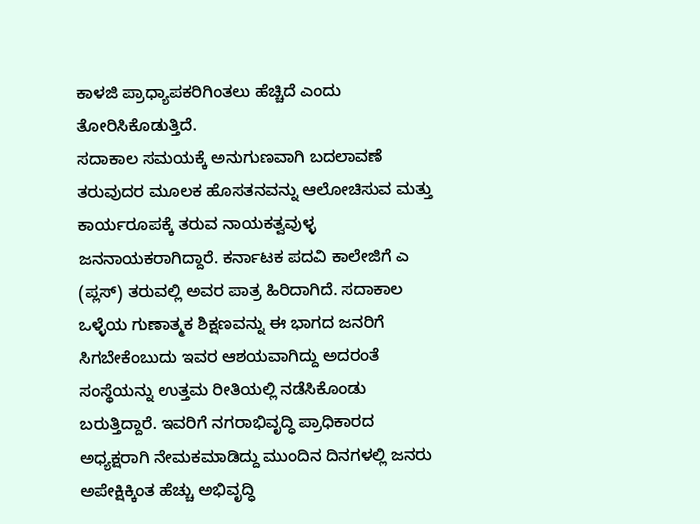ಕಾಳಜಿ ಪ್ರಾಧ್ಯಾಪಕರಿಗಿಂತಲು ಹೆಚ್ಚಿದೆ ಎಂದು ತೋರಿಸಿಕೊಡುತ್ತಿದೆ.
ಸದಾಕಾಲ ಸಮಯಕ್ಕೆ ಅನುಗುಣವಾಗಿ ಬದಲಾವಣೆ ತರುವುದರ ಮೂಲಕ ಹೊಸತನವನ್ನು ಆಲೋಚಿಸುವ ಮತ್ತು ಕಾರ್ಯರೂಪಕ್ಕೆ ತರುವ ನಾಯಕತ್ವವುಳ್ಳ ಜನನಾಯಕರಾಗಿದ್ದಾರೆ. ಕರ್ನಾಟಕ ಪದವಿ ಕಾಲೇಜಿಗೆ ಎ (ಪ್ಲಸ್) ತರುವಲ್ಲಿ ಅವರ ಪಾತ್ರ ಹಿರಿದಾಗಿದೆ. ಸದಾಕಾಲ ಒಳ್ಳೆಯ ಗುಣಾತ್ಮಕ ಶಿಕ್ಷಣವನ್ನು ಈ ಭಾಗದ ಜನರಿಗೆ ಸಿಗಬೇಕೆಂಬುದು ಇವರ ಆಶಯವಾಗಿದ್ದು ಅದರಂತೆ ಸಂಸ್ಥೆಯನ್ನು ಉತ್ತಮ ರೀತಿಯಲ್ಲಿ ನಡೆಸಿಕೊಂಡು ಬರುತ್ತಿದ್ದಾರೆ. ಇವರಿಗೆ ನಗರಾಭಿವೃದ್ಧಿ ಪ್ರಾಧಿಕಾರದ ಅಧ್ಯಕ್ಷರಾಗಿ ನೇಮಕಮಾಡಿದ್ದು ಮುಂದಿನ ದಿನಗಳಲ್ಲಿ ಜನರು ಅಪೇಕ್ಷಿಕ್ಕಿಂತ ಹೆಚ್ಚು ಅಭಿವೃದ್ಧಿ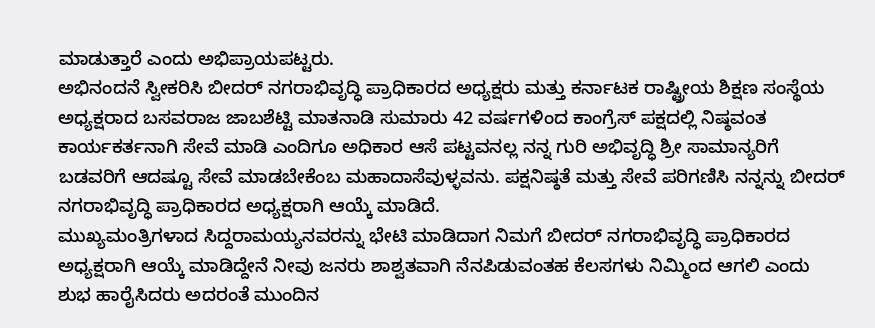ಮಾಡುತ್ತಾರೆ ಎಂದು ಅಭಿಪ್ರಾಯಪಟ್ಟರು.
ಅಭಿನಂದನೆ ಸ್ವೀಕರಿಸಿ ಬೀದರ್ ನಗರಾಭಿವೃದ್ಧಿ ಪ್ರಾಧಿಕಾರದ ಅಧ್ಯಕ್ಷರು ಮತ್ತು ಕರ್ನಾಟಕ ರಾಷ್ಟ್ರೀಯ ಶಿಕ್ಷಣ ಸಂಸ್ಥೆಯ ಅಧ್ಯಕ್ಷರಾದ ಬಸವರಾಜ ಜಾಬಶೆಟ್ಟಿ ಮಾತನಾಡಿ ಸುಮಾರು 42 ವರ್ಷಗಳಿಂದ ಕಾಂಗ್ರೆಸ್ ಪಕ್ಷದಲ್ಲಿ ನಿಷ್ಠವಂತ ಕಾರ್ಯಕರ್ತನಾಗಿ ಸೇವೆ ಮಾಡಿ ಎಂದಿಗೂ ಅಧಿಕಾರ ಆಸೆ ಪಟ್ಟವನಲ್ಲ ನನ್ನ ಗುರಿ ಅಭಿವೃದ್ಧಿ ಶ್ರೀ ಸಾಮಾನ್ಯರಿಗೆ ಬಡವರಿಗೆ ಆದಷ್ಟೂ ಸೇವೆ ಮಾಡಬೇಕೆಂಬ ಮಹಾದಾಸೆವುಳ್ಳವನು. ಪಕ್ಷನಿಷ್ಠತೆ ಮತ್ತು ಸೇವೆ ಪರಿಗಣಿಸಿ ನನ್ನನ್ನು ಬೀದರ್ ನಗರಾಭಿವೃದ್ಧಿ ಪ್ರಾಧಿಕಾರದ ಅಧ್ಯಕ್ಷರಾಗಿ ಆಯ್ಕೆ ಮಾಡಿದೆ.
ಮುಖ್ಯಮಂತ್ರಿಗಳಾದ ಸಿದ್ದರಾಮಯ್ಯನವರನ್ನು ಭೇಟಿ ಮಾಡಿದಾಗ ನಿಮಗೆ ಬೀದರ್ ನಗರಾಭಿವೃದ್ಧಿ ಪ್ರಾಧಿಕಾರದ ಅಧ್ಯಕ್ಷರಾಗಿ ಆಯ್ಕೆ ಮಾಡಿದ್ದೇನೆ ನೀವು ಜನರು ಶಾಶ್ವತವಾಗಿ ನೆನಪಿಡುವಂತಹ ಕೆಲಸಗಳು ನಿಮ್ಮಿಂದ ಆಗಲಿ ಎಂದು ಶುಭ ಹಾರೈಸಿದರು ಅದರಂತೆ ಮುಂದಿನ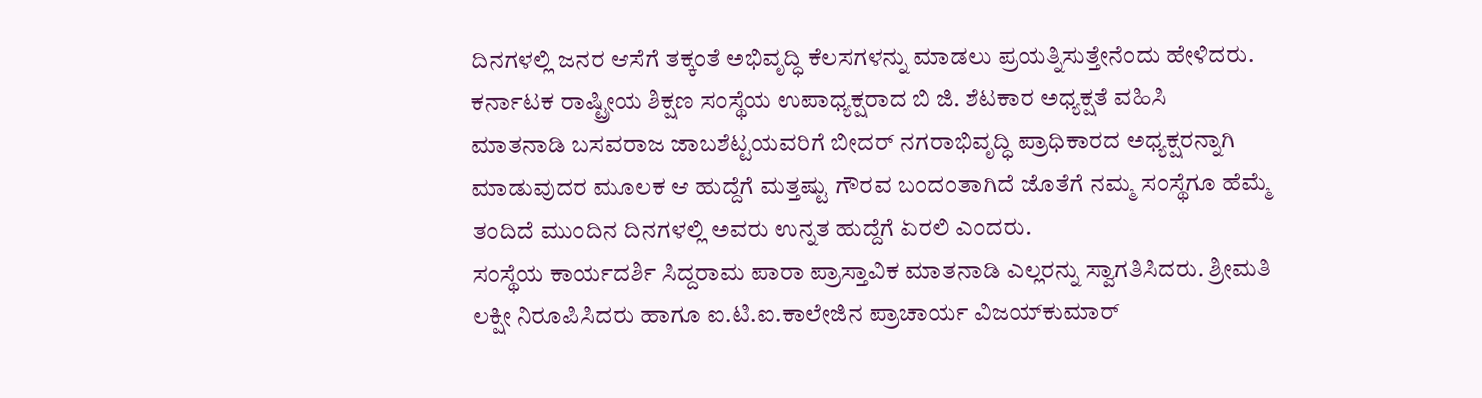ದಿನಗಳಲ್ಲಿ ಜನರ ಆಸೆಗೆ ತಕ್ಕಂತೆ ಅಭಿವೃದ್ಧಿ ಕೆಲಸಗಳನ್ನು ಮಾಡಲು ಪ್ರಯತ್ನಿಸುತ್ತೇನೆಂದು ಹೇಳಿದರು.
ಕರ್ನಾಟಕ ರಾಷ್ಟ್ರೀಯ ಶಿಕ್ಷಣ ಸಂಸ್ಥೆಯ ಉಪಾಧ್ಯಕ್ಷರಾದ ಬಿ ಜಿ. ಶೆಟಕಾರ ಅಧ್ಯಕ್ಷತೆ ವಹಿಸಿ
ಮಾತನಾಡಿ ಬಸವರಾಜ ಜಾಬಶೆಟ್ಟಯವರಿಗೆ ಬೀದರ್ ನಗರಾಭಿವೃದ್ಧಿ ಪ್ರಾಧಿಕಾರದ ಅಧ್ಯಕ್ಷರನ್ನಾಗಿ ಮಾಡುವುದರ ಮೂಲಕ ಆ ಹುದ್ದೆಗೆ ಮತ್ತಷ್ಟು ಗೌರವ ಬಂದಂತಾಗಿದೆ ಜೊತೆಗೆ ನಮ್ಮ ಸಂಸ್ಥೆಗೂ ಹೆಮ್ಮೆ ತಂದಿದೆ ಮುಂದಿನ ದಿನಗಳಲ್ಲಿ ಅವರು ಉನ್ನತ ಹುದ್ದೆಗೆ ಏರಲಿ ಎಂದರು.
ಸಂಸ್ಥೆಯ ಕಾರ್ಯದರ್ಶಿ ಸಿದ್ದರಾಮ ಪಾರಾ ಪ್ರಾಸ್ತಾವಿಕ ಮಾತನಾಡಿ ಎಲ್ಲರನ್ನು ಸ್ವಾಗತಿಸಿದರು. ಶ್ರೀಮತಿ ಲಕ್ಷೀ ನಿರೂಪಿಸಿದರು ಹಾಗೂ ಐ.ಟಿ.ಐ.ಕಾಲೇಜಿನ ಪ್ರಾಚಾರ್ಯ ವಿಜಯ್‍ಕುಮಾರ್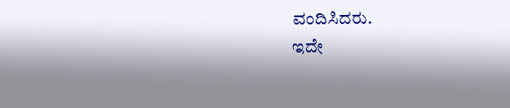ವಂದಿಸಿದರು.
ಇದೇ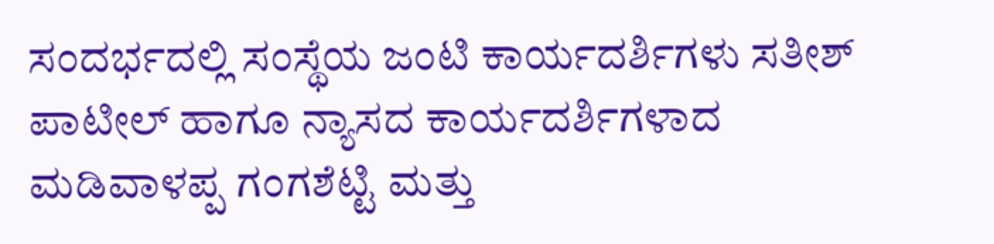ಸಂದರ್ಭದಲ್ಲಿ ಸಂಸ್ಥೆಯ ಜಂಟಿ ಕಾರ್ಯದರ್ಶಿಗಳು ಸತೀಶ್ ಪಾಟೀಲ್ ಹಾಗೂ ನ್ಯಾಸದ ಕಾರ್ಯದರ್ಶಿಗಳಾದ ಮಡಿವಾಳಪ್ಪ ಗಂಗಶೆಟ್ಟಿ ಮತ್ತು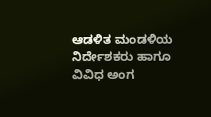ಆಡಳಿತ ಮಂಡಳಿಯ ನಿರ್ದೇಶಕರು ಹಾಗೂ ವಿವಿಧ ಅಂಗ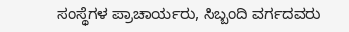ಸಂಸ್ಥೆಗಳ ಪ್ರಾಚಾರ್ಯರು, ಸಿಬ್ಬಂದಿ ವರ್ಗದವರು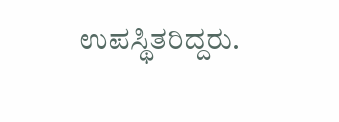ಉಪಸ್ಥಿತರಿದ್ದರು.